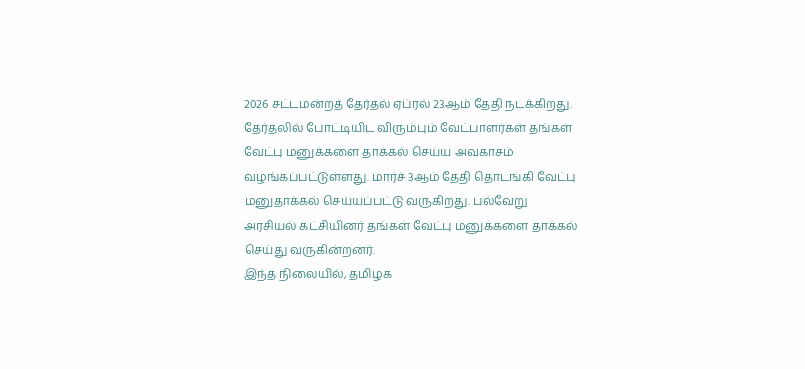2026 சட்டமன்றத் தேர்தல் ஏப்ரல் 23ஆம் தேதி நடக்கிறது. தேர்தலில் போட்டியிட விரும்பும் வேட்பாளர்கள் தங்கள் வேட்பு மனுக்களை தாக்கல் செய்ய அவகாசம் வழங்கப்பட்டுள்ளது. மார்ச் 3ஆம் தேதி தொடங்கி வேட்பு மனுதாக்கல் செய்யப்பட்டு வருகிறது. பல்வேறு அரசியல் கட்சியினர் தங்கள் வேட்பு மனுக்களை தாக்கல் செய்து வருகின்றனர்.
இந்த நிலையில், தமிழக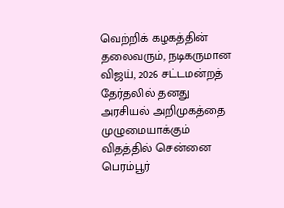வெற்றிக் கழகத்தின் தலைவரும், நடிகருமான விஜய், 2026 சட்டமன்றத் தேர்தலில் தனது அரசியல் அறிமுகத்தை முழுமையாக்கும் விதத்தில் சென்னை பெரம்பூர்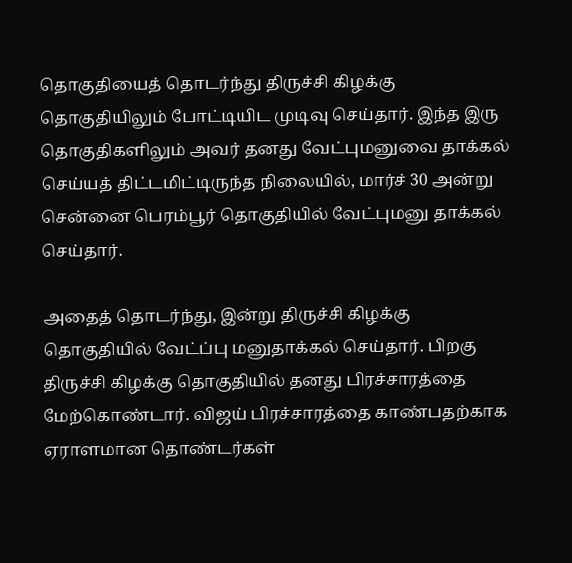தொகுதியைத் தொடர்ந்து திருச்சி கிழக்கு தொகுதியிலும் போட்டியிட முடிவு செய்தார். இந்த இரு தொகுதிகளிலும் அவர் தனது வேட்புமனுவை தாக்கல் செய்யத் திட்டமிட்டிருந்த நிலையில், மார்ச் 30 அன்று சென்னை பெரம்பூர் தொகுதியில் வேட்புமனு தாக்கல் செய்தார்.

அதைத் தொடர்ந்து, இன்று திருச்சி கிழக்கு தொகுதியில் வேட்ப்பு மனுதாக்கல் செய்தார். பிறகு திருச்சி கிழக்கு தொகுதியில் தனது பிரச்சாரத்தை மேற்கொண்டார். விஜய் பிரச்சாரத்தை காண்பதற்காக ஏராளமான தொண்டர்கள்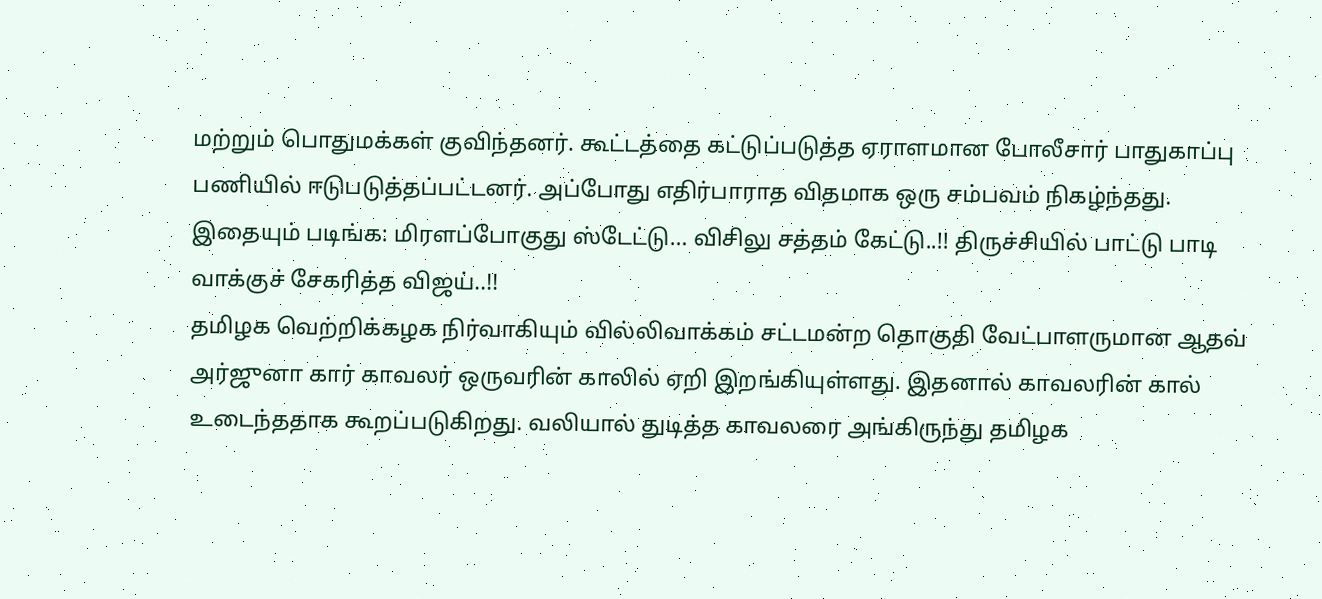மற்றும் பொதுமக்கள் குவிந்தனர். கூட்டத்தை கட்டுப்படுத்த ஏராளமான போலீசார் பாதுகாப்பு பணியில் ஈடுபடுத்தப்பட்டனர். அப்போது எதிர்பாராத விதமாக ஒரு சம்பவம் நிகழ்ந்தது.
இதையும் படிங்க: மிரளப்போகுது ஸ்டேட்டு… விசிலு சத்தம் கேட்டு..!! திருச்சியில் பாட்டு பாடி வாக்குச் சேகரித்த விஜய்..!!
தமிழக வெற்றிக்கழக நிர்வாகியும் வில்லிவாக்கம் சட்டமன்ற தொகுதி வேட்பாளருமான ஆதவ் அர்ஜுனா கார் காவலர் ஒருவரின் காலில் ஏறி இறங்கியுள்ளது. இதனால் காவலரின் கால் உடைந்ததாக கூறப்படுகிறது. வலியால் துடித்த காவலரை அங்கிருந்து தமிழக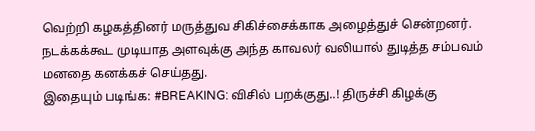வெற்றி கழகத்தினர் மருத்துவ சிகிச்சைக்காக அழைத்துச் சென்றனர். நடக்கக்கூட முடியாத அளவுக்கு அந்த காவலர் வலியால் துடித்த சம்பவம் மனதை கனக்கச் செய்தது.
இதையும் படிங்க: #BREAKING: விசில் பறக்குது..! திருச்சி கிழக்கு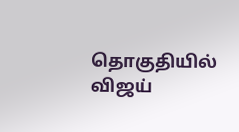தொகுதியில் விஜய்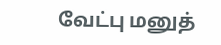வேட்பு மனுத்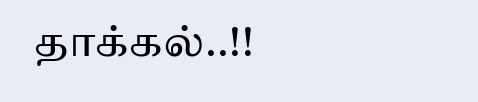தாக்கல்..!!